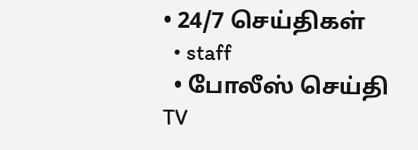• 24/7 செய்திகள்
  • staff
  • போலீஸ் செய்தி TV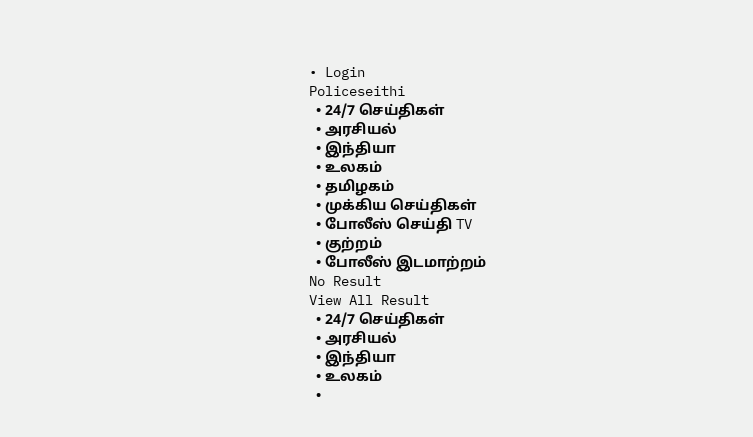• Login
Policeseithi
  • 24/7 செய்திகள்
  • அரசியல்
  • இந்தியா
  • உலகம்
  • தமிழகம்
  • முக்கிய செய்திகள்
  • போலீஸ் செய்தி TV
  • குற்றம்
  • போலீஸ் இடமாற்றம்
No Result
View All Result
  • 24/7 செய்திகள்
  • அரசியல்
  • இந்தியா
  • உலகம்
  •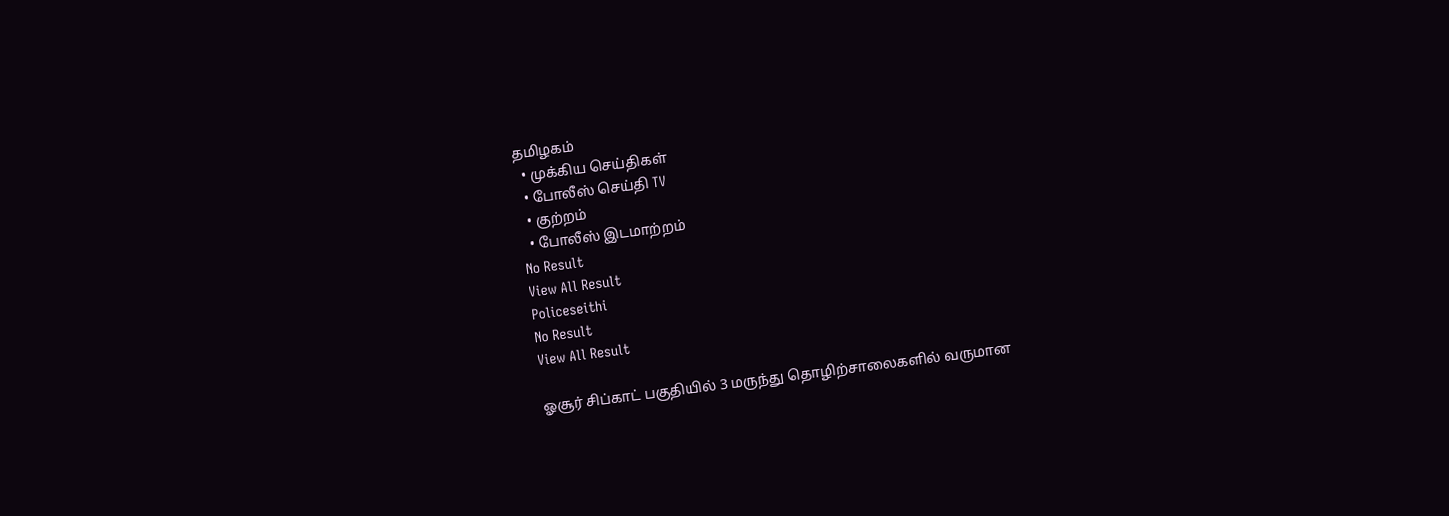தமிழகம்
  • முக்கிய செய்திகள்
  • போலீஸ் செய்தி TV
  • குற்றம்
  • போலீஸ் இடமாற்றம்
No Result
View All Result
Policeseithi
No Result
View All Result

ஓசூர் சிப்காட் பகுதியில் 3 மருந்து தொழிற்சாலைகளில் வருமான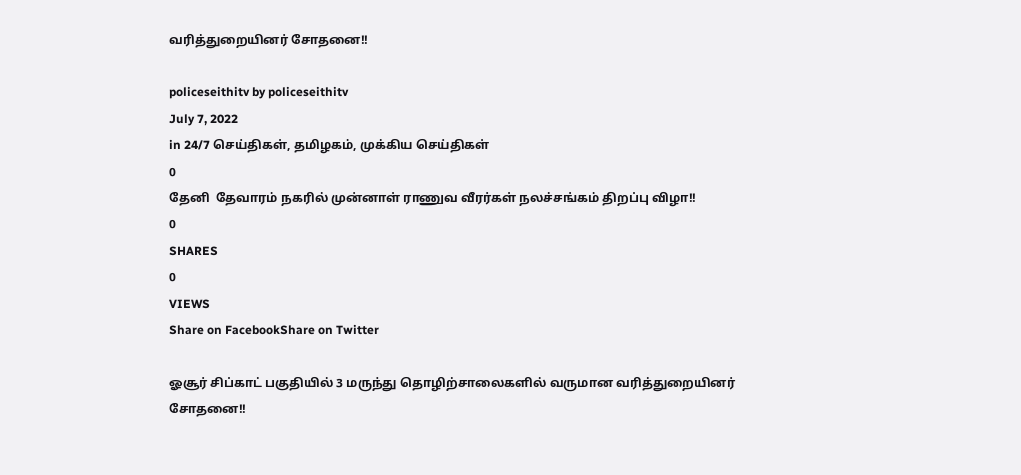வரித்துறையினர் சோதனை!!

policeseithitv by policeseithitv
July 7, 2022
in 24/7 செய்திகள், தமிழகம், முக்கிய செய்திகள்
0
தேனி  தேவாரம் நகரில் முன்னாள் ராணுவ வீரர்கள் நலச்சங்கம் திறப்பு விழா!!
0
SHARES
0
VIEWS
Share on FacebookShare on Twitter

ஓசூர் சிப்காட் பகுதியில் 3 மருந்து தொழிற்சாலைகளில் வருமான வரித்துறையினர் சோதனை!!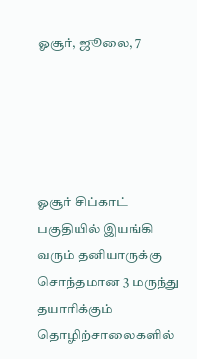ஓசூர், ஜூலை, 7





ஓசூர் சிப்காட் பகுதியில் இயங்கி வரும் தனியாருக்கு சொந்தமான 3 மருந்து தயாரிக்கும் தொழிற்சாலைகளில்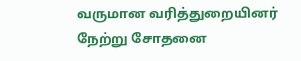வருமான வரித்துறையினர் நேற்று சோதனை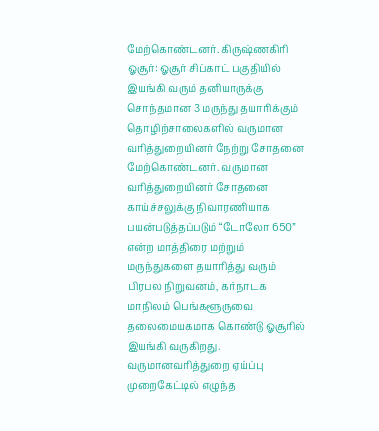மேற்கொண்டனர். கிருஷ்ணகிரி ஓசூர்: ஓசூர் சிப்காட் பகுதியில் இயங்கி வரும் தனியாருக்கு சொந்தமான 3 மருந்து தயாரிக்கும் தொழிற்சாலைகளில் வருமான வரித்துறையினர் நேற்று சோதனை மேற்கொண்டனர். வருமான வரித்துறையினர் சோதனை காய்ச்சலுக்கு நிவாரணியாக பயன்படுத்தப்படும் “டோலோ 650” என்ற மாத்திரை மற்றும் மருந்துகளை தயாரித்து வரும் பிரபல நிறுவனம், கர்நாடக மாநிலம் பெங்களூருவை தலைமையகமாக கொண்டு ஓசூரில் இயங்கி வருகிறது. வருமானவரித்துறை ஏய்ப்பு முறைகேட்டில் எழுந்த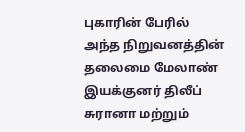புகாரின் பேரில் அந்த நிறுவனத்தின் தலைமை மேலாண் இயக்குனர் திலீப் சுரானா மற்றும்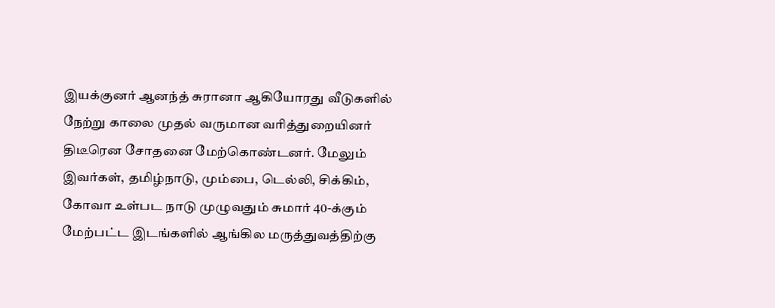இயக்குனர் ஆனந்த் சுரானா ஆகியோரது வீடுகளில் நேற்று காலை முதல் வருமான வரித்துறையினர் திடீரென சோதனை மேற்கொண்டனர். மேலும் இவர்கள், தமிழ்நாடு, மும்பை, டெல்லி, சிக்கிம், கோவா உள்பட நாடு முழுவதும் சுமார் 40-க்கும் மேற்பட்ட இடங்களில் ஆங்கில மருத்துவத்திற்கு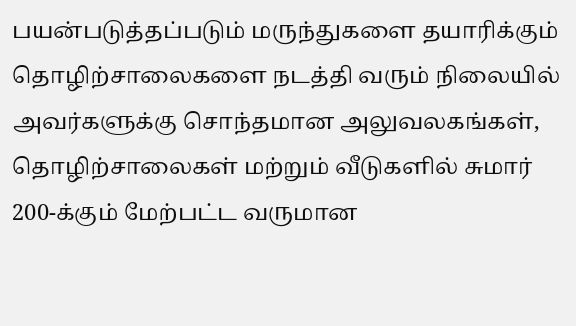பயன்படுத்தப்படும் மருந்துகளை தயாரிக்கும் தொழிற்சாலைகளை நடத்தி வரும் நிலையில் அவர்களுக்கு சொந்தமான அலுவலகங்கள், தொழிற்சாலைகள் மற்றும் வீடுகளில் சுமார் 200-க்கும் மேற்பட்ட வருமான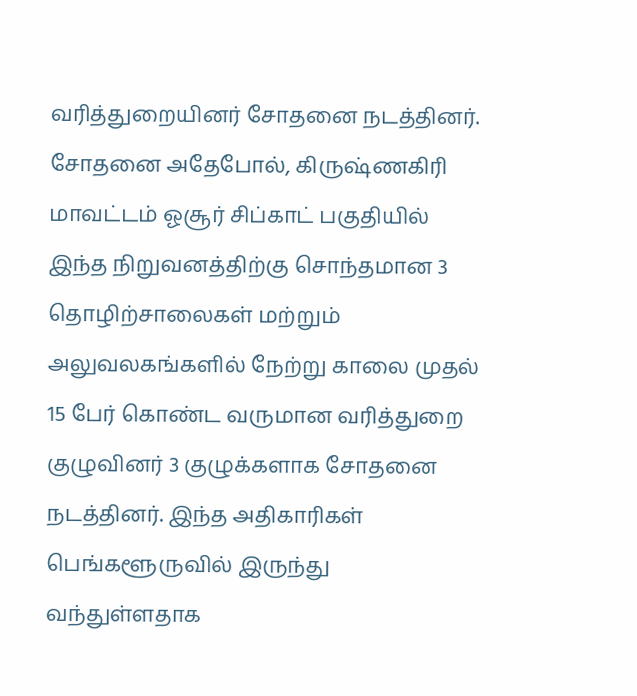வரித்துறையினர் சோதனை நடத்தினர். சோதனை அதேபோல், கிருஷ்ணகிரி மாவட்டம் ஓசூர் சிப்காட் பகுதியில் இந்த நிறுவனத்திற்கு சொந்தமான 3 தொழிற்சாலைகள் மற்றும் அலுவலகங்களில் நேற்று காலை முதல் 15 பேர் கொண்ட வருமான வரித்துறை குழுவினர் 3 குழுக்களாக சோதனை நடத்தினர். இந்த அதிகாரிகள் பெங்களூருவில் இருந்து வந்துள்ளதாக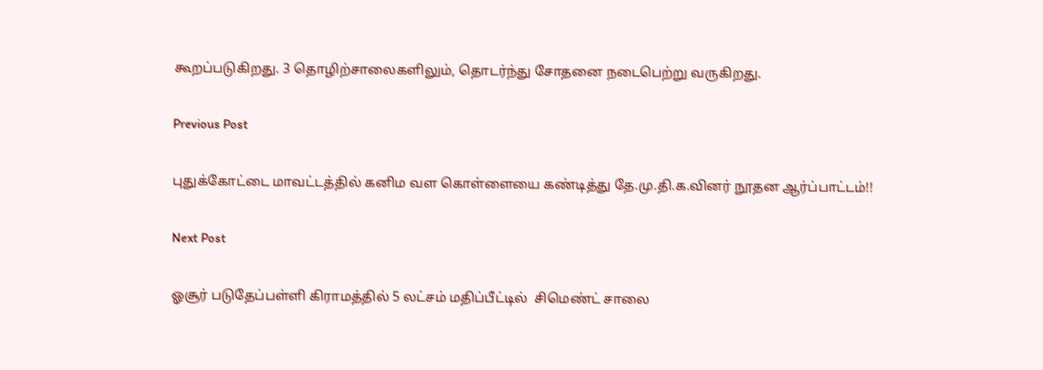கூறப்படுகிறது. 3 தொழிற்சாலைகளிலும், தொடர்ந்து சோதனை நடைபெற்று வருகிறது.

Previous Post

புதுக்கோட்டை மாவட்டத்தில் கனிம வள கொள்ளையை கண்டித்து தே.மு.தி.க.வினர் நூதன ஆர்ப்பாட்டம்!!

Next Post

ஓசூர் படுதேப்பள்ளி கிராமத்தில் 5 லட்சம் மதிப்பீட்டில்  சிமெண்ட் சாலை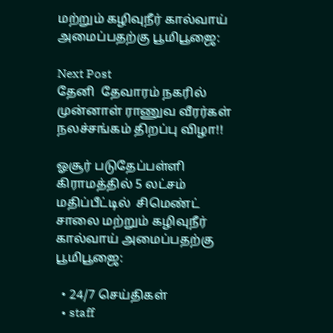மற்றும் கழிவுநீர் கால்வாய் அமைப்பதற்கு பூமிபூஜை:

Next Post
தேனி  தேவாரம் நகரில் முன்னாள் ராணுவ வீரர்கள் நலச்சங்கம் திறப்பு விழா!!

ஓசூர் படுதேப்பள்ளி கிராமத்தில் 5 லட்சம் மதிப்பீட்டில்  சிமெண்ட் சாலை மற்றும் கழிவுநீர் கால்வாய் அமைப்பதற்கு பூமிபூஜை:

  • 24/7 செய்திகள்
  • staff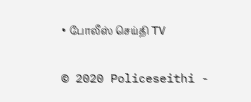• போலீஸ் செய்தி TV

© 2020 Policeseithi -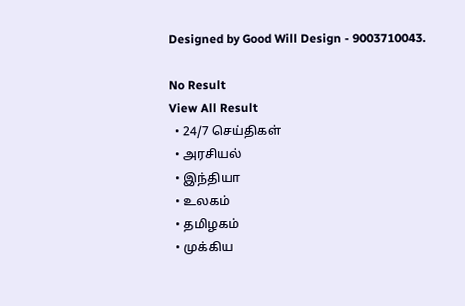Designed by Good Will Design - 9003710043.

No Result
View All Result
  • 24/7 செய்திகள்
  • அரசியல்
  • இந்தியா
  • உலகம்
  • தமிழகம்
  • முக்கிய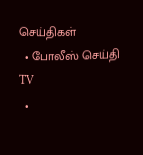செய்திகள்
  • போலீஸ் செய்தி TV
  •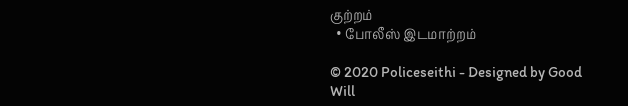குற்றம்
  • போலீஸ் இடமாற்றம்

© 2020 Policeseithi - Designed by Good Will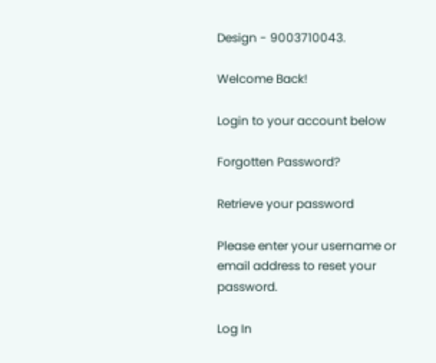Design - 9003710043.

Welcome Back!

Login to your account below

Forgotten Password?

Retrieve your password

Please enter your username or email address to reset your password.

Log In